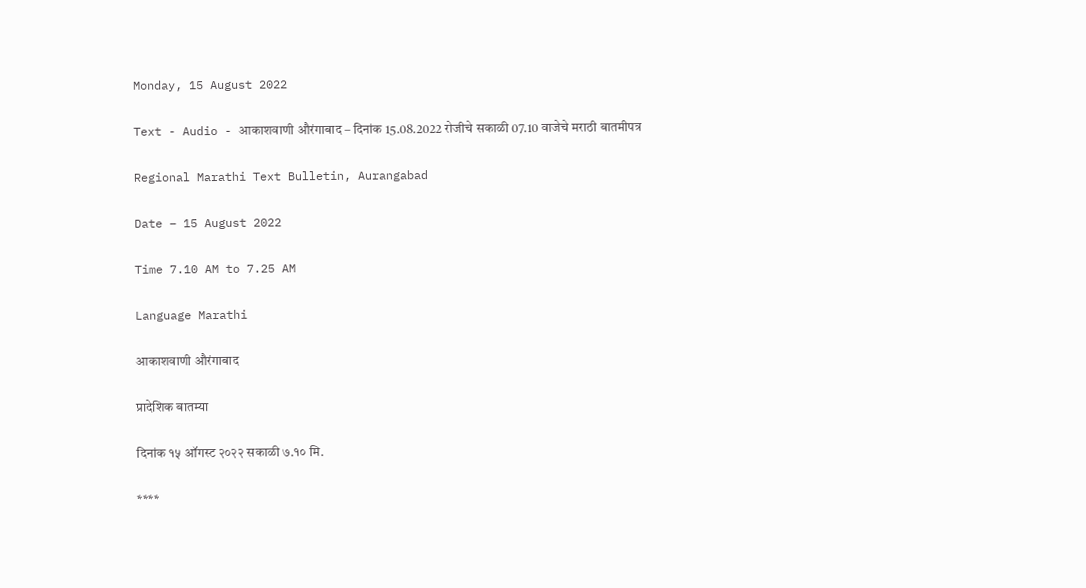Monday, 15 August 2022

Text - Audio - आकाशवाणी औरंगाबाद – दिनांक 15.08.2022 रोजीचे सकाळी 07.10 वाजेचे मराठी बातमीपत्र

Regional Marathi Text Bulletin, Aurangabad

Date – 15 August 2022

Time 7.10 AM to 7.25 AM

Language Marathi

आकाशवाणी औरंगाबाद

प्रादेशिक बातम्या

दिनांक १५ ऑगस्ट २०२२ सकाळी ७.१० मि.

****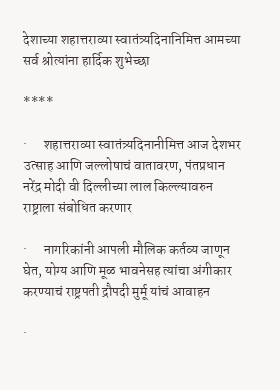देशाच्या शहात्तराव्या स्वातंत्र्यदिनानिमित्त आमच्या सर्व श्रोत्यांना हार्दिक शुभेच्छा

****

·      शहात्तराव्या स्वातंत्र्यदिनानीमित्त आज देशभर उत्साह आणि जल्लोषाचं वातावरण, पंतप्रधान नरेंद्र मोदी वी दिल्‍लीच्या लाल किल्ल्यावरुन राष्ट्राला संबोधित करणार

·      नागरिकांनी आपली मौलिक कर्तव्य जाणून घेत, योग्य आणि मूळ भावनेसह त्यांचा अंगीकार करण्याचं राष्ट्रपती द्रौपदी मुर्मू यांचं आवाहन

·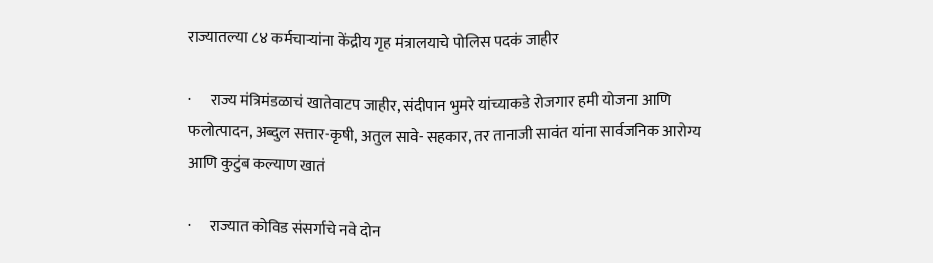राज्यातल्या ८४ कर्मचाऱ्यांना केंद्रीय गृह मंत्रालयाचे पोलिस पदकं जाहीर

·      राज्य मंत्रिमंडळाचं खातेवाटप जाहीर, संदीपान भुमरे यांच्याकडे रोजगार हमी योजना आणि फलोत्पादन, अब्दुल सत्तार-कृषी, अतुल सावे- सहकार, तर तानाजी सावंत यांना सार्वजनिक आरोग्य आणि कुटुंब कल्याण खातं

·      राज्यात कोविड संसर्गाचे नवे दोन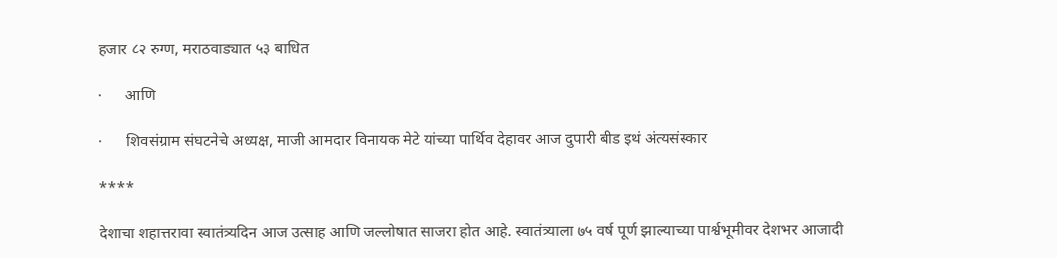हजार ८२ रुग्ण, मराठवाड्यात ५३ बाधित

·      आणि

·      शिवसंग्राम संघटनेचे अध्यक्ष, माजी आमदार विनायक मेटे यांच्या पार्थिव देहावर आज दुपारी बीड इथं अंत्यसंस्कार

****

देशाचा शहात्तरावा स्वातंत्र्यदिन आज उत्साह आणि जल्लोषात साजरा होत आहे. स्वातंत्र्याला ७५ वर्ष पूर्ण झाल्याच्या पार्श्वभूमीवर देशभर आजादी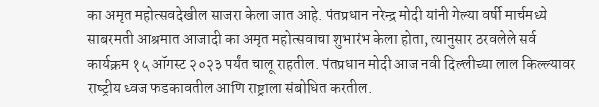का अमृत महोत्‍सवदेखील साजरा केला जात आहे. पंतप्रधान नरेन्‍द्र मोदी यांनी गेल्या वर्षी मार्चमध्ये साबरमती आश्रमात आजादी का अमृत महोत्‍सवाचा शुभारंभ केला होता, त्यानुसार ठरवलेले सर्व कार्यक्रम १५ ऑगस्ट २०२३ पर्यंत चालू राहतील. पंतप्रधान मोदी आज नवी दिल्‍लीच्या लाल किल्ल्यावर राष्‍ट्रीय ध्‍वज फडकावतील आणि राष्ट्राला संबोधित करतील.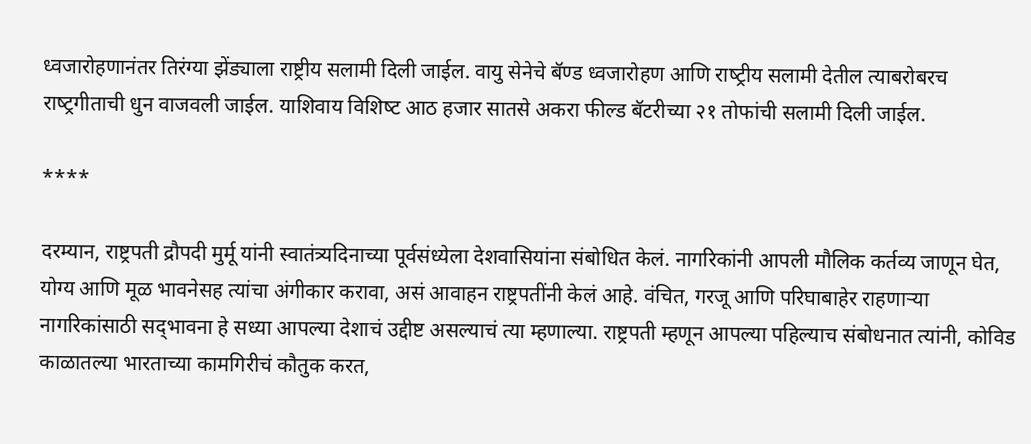ध्‍वजारोहणानंतर तिरंग्या झेंड्याला राष्ट्रीय सलामी दिली जाईल. वायु सेनेचे बॅण्‍ड ध्‍वजारोहण आणि राष्‍ट्रीय सलामी देतील त्याबरोबरच राष्‍ट्रगीताची धुन वाजवली जाईल. याशिवाय विशिष्‍ट आठ हजार सातसे अकरा फील्‍ड बॅटरीच्या २१ तोफांची सलामी दिली जाईल.

****

दरम्यान, राष्ट्रपती द्रौपदी मुर्मू यांनी स्वातंत्र्यदिनाच्या पूर्वसंध्येला देशवासियांना संबोधित केलं. नागरिकांनी आपली मौलिक कर्तव्य जाणून घेत, योग्य आणि मूळ भावनेसह त्यांचा अंगीकार करावा, असं आवाहन राष्ट्रपतींनी केलं आहे. वंचित, गरजू आणि परिघाबाहेर राहणाऱ्या नागरिकांसाठी सद्‌भावना हे सध्या आपल्या देशाचं उद्दीष्ट असल्याचं त्या म्हणाल्या. राष्ट्रपती म्हणून आपल्या पहिल्याच संबोधनात त्यांनी, कोविड काळातल्या भारताच्या कामगिरीचं कौतुक करत,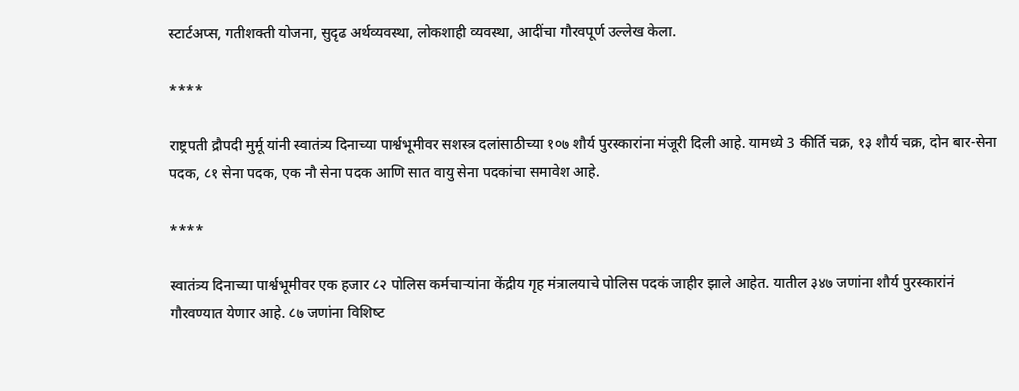स्टार्टअप्स, गतीशक्ती योजना, सुदृढ अर्थव्यवस्था, लोकशाही व्यवस्था, आदींचा गौरवपूर्ण उल्लेख केला.

****

राष्ट्रपती द्रौपदी मुर्मू यांनी स्वातंत्र्य दिनाच्या पार्श्वभूमीवर सशस्‍त्र दलांसाठीच्या १०७ शौर्य पुरस्कारांना मंजूरी दिली आहे. यामध्ये 3 कीर्ति चक्र, १३ शौर्य चक्र, दोन बार-सेना पदक, ८१ सेना पदक, एक नौ सेना पदक आणि सात वायु सेना पदकांचा समावेश आहे.

****

स्वातंत्र्य दिनाच्या पार्श्वभूमीवर एक हजार ८२ पोलिस कर्मचाऱ्यांना केंद्रीय गृह मंत्रालयाचे पोलिस पदकं जाहीर झाले आहेत. यातील ३४७ जणांना शौर्य पुरस्कारांनं गौरवण्यात येणार आहे. ८७ जणांना विशिष्‍ट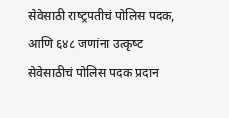सेवेसाठी राष्‍ट्रपतीचं पोलिस पदक, आणि ६४८ जणांना उत्‍कृष्‍ट सेवेसाठीचं पोलिस पदक प्रदान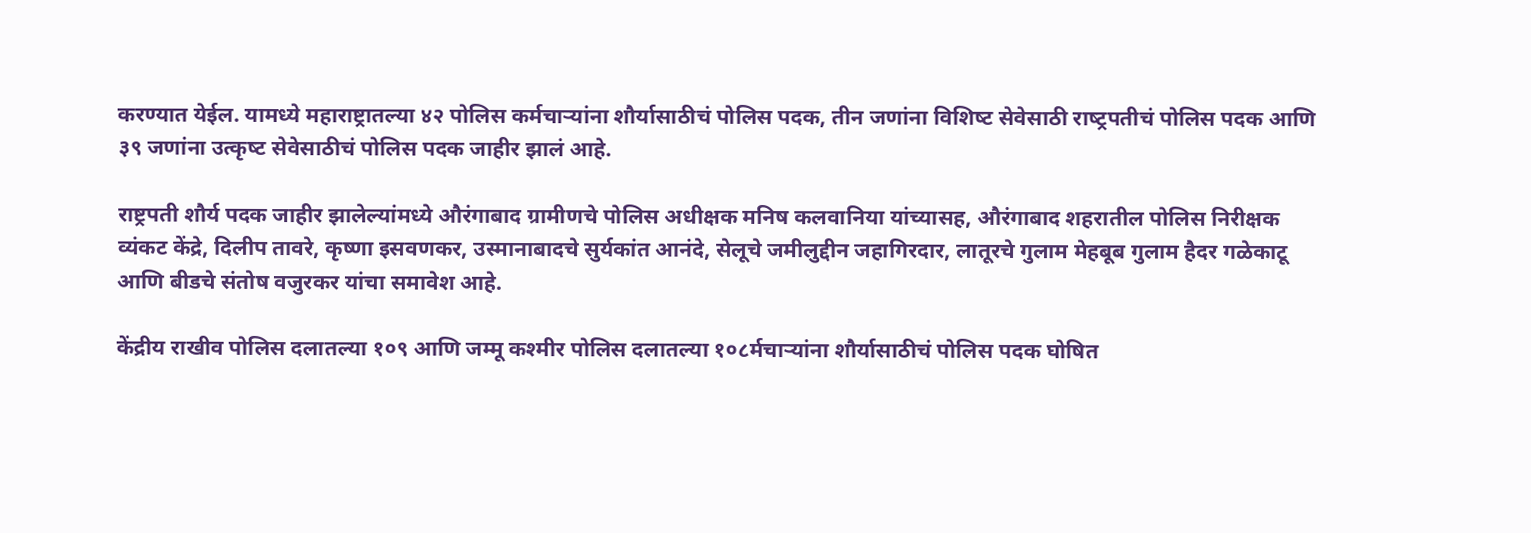करण्यात येईल. यामध्ये महाराष्ट्रातल्या ४२ पोलिस कर्मचाऱ्यांना शौर्यासाठीचं पोलिस पदक, तीन जणांना विशिष्‍ट सेवेसाठी राष्‍ट्रपतीचं पोलिस पदक आणि ३९ जणांना उत्‍कृष्‍ट सेवेसाठीचं पोलिस पदक जाहीर झालं आहे.

राष्ट्रपती शौर्य पदक जाहीर झालेल्यांमध्ये औरंगाबाद ग्रामीणचे पोलिस अधीक्षक मनिष कलवानिया यांच्यासह, औरंगाबाद शहरातील पोलिस निरीक्षक व्यंकट केंद्रे, दिलीप तावरे, कृष्णा इसवणकर, उस्मानाबादचे सुर्यकांत आनंदे, सेलूचे जमीलुद्दीन जहागिरदार, लातूरचे गुलाम मेहबूब गुलाम हैदर गळेकाटू आणि बीडचे संतोष वजुरकर यांचा समावेश आहे.

केंद्रीय राखीव पोलिस दलातल्या १०९ आणि जम्‍मू कश्‍मीर पोलिस दलातल्या १०८र्मचाऱ्यांना शौर्यासाठीचं पोलिस पदक घोषित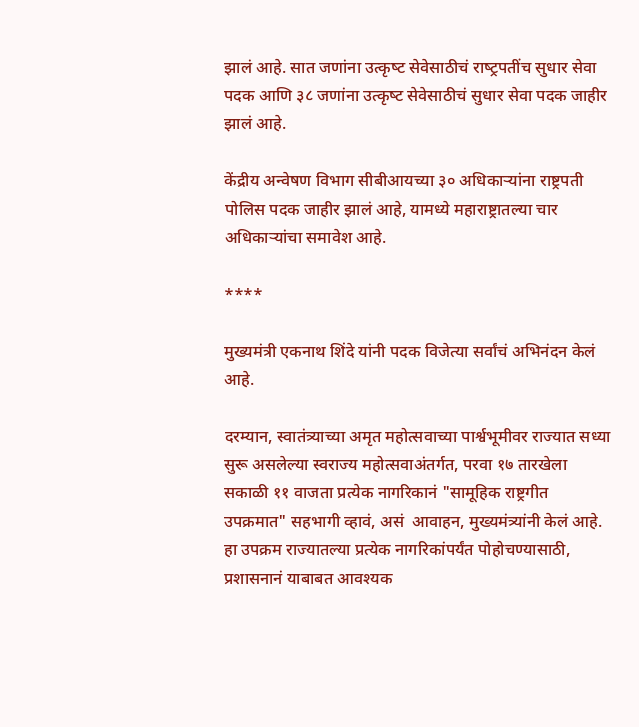झालं आहे. सात जणांना उत्‍कृष्‍ट सेवेसाठीचं राष्‍ट्रपतींच सुधार सेवा पदक आणि ३८ जणांना उत्‍कृष्‍ट सेवेसाठीचं सुधार सेवा पदक जाहीर झालं आहे.

केंद्रीय अन्वेषण विभाग सीबीआयच्या ३० अधिकाऱ्यांना राष्ट्रपती पोलिस पदक जाहीर झालं आहे, यामध्ये महाराष्ट्रातल्या चार अधिकाऱ्यांचा समावेश आहे.

****

मुख्यमंत्री एकनाथ शिंदे यांनी पदक विजेत्या सर्वांचं अभिनंदन केलं आहे.

दरम्यान, स्वातंत्र्याच्या अमृत महोत्सवाच्या पार्श्वभूमीवर राज्यात सध्या सुरू असलेल्या स्वराज्य महोत्सवाअंतर्गत, परवा १७ तारखेला सकाळी ११ वाजता प्रत्येक नागरिकानं "सामूहिक राष्ट्रगीत उपक्रमात" सहभागी व्हावं, असं  आवाहन, मुख्यमंत्र्यांनी केलं आहे. हा उपक्रम राज्यातल्या प्रत्येक नागरिकांपर्यंत पोहोचण्यासाठी, प्रशासनानं याबाबत आवश्यक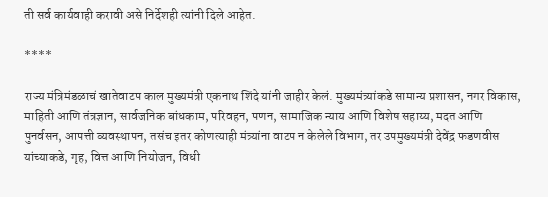ती सर्व कार्यवाही करावी असे निर्देशही त्यांनी दिले आहेत.

****

राज्य मंत्रिमंडळाचं खातेवाटप काल मुख्यमंत्री एकनाथ शिंदे यांनी जाहीर केलं. मुख्यमंत्र्यांकडे सामान्य प्रशासन, नगर विकास, माहिती आणि तंत्रज्ञान, सार्वजनिक बांधकाम, परिवहन, पणन, सामाजिक न्याय आणि विशेष सहाय्य, मदत आणि पुनर्वसन, आपत्ती व्यवस्थापन, तसंच इतर कोणत्याही मंत्र्यांना वाटप न केलेले विभाग, तर उपमुख्यमंत्री देवेंद्र फडणवीस यांच्याकडे, गृह, वित्त आणि नियोजन, विधी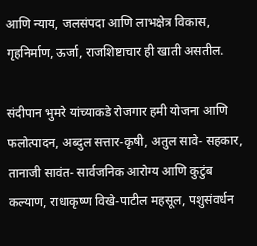आणि न्याय, जलसंपदा आणि लाभक्षेत्र विकास, गृहनिर्माण, ऊर्जा, राजशिष्टाचार ही खाती असतील.

संदीपान भुमरे यांच्याकडे रोजगार हमी योजना आणि फलोत्पादन, अब्दुल सत्तार-कृषी, अतुल सावे- सहकार, तानाजी सावंत- सार्वजनिक आरोग्य आणि कुटुंब कल्याण, राधाकृष्ण विखे-पाटील महसूल, पशुसंवर्धन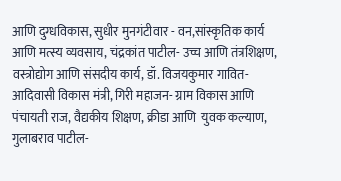आणि दुग्धविकास, सुधीर मुनगंटीवार - वन,सांस्कृतिक कार्य आणि मत्स्य व्यवसाय, चंद्रकांत पाटील- उच्च आणि तंत्रशिक्षण, वस्त्रोद्योग आणि संसदीय कार्य, डॉ. विजयकुमार गावित- आदिवासी विकास मंत्री, गिरी महाजन- ग्राम विकास आणि पंचायती राज, वैद्यकीय शिक्षण, क्रीडा आणि  युवक कल्याण, गुलाबराव पाटील-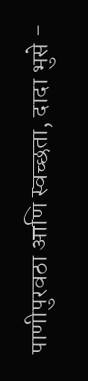पाणीपुरवठा आणि स्वच्छता, दादा भुसे -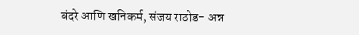बंदरे आणि खनिकर्म, संजय राठोड- अन्न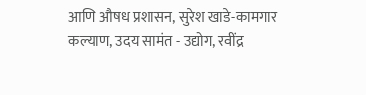आणि औषध प्रशासन, सुरेश खाडे-कामगार कल्याण, उदय सामंत - उद्योग, रवींद्र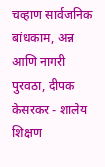चव्हाण सार्वजनिक बांधकाम, अन्न आणि नागरी पुरवठा, दीपक केसरकर - शालेय शिक्षण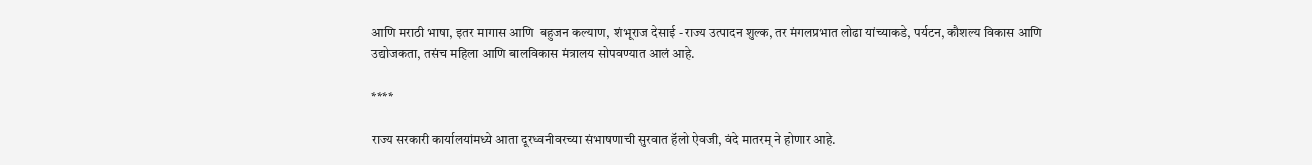आणि मराठी भाषा, इतर मागास आणि  बहुजन कल्याण,  शंभूराज देसाई - राज्य उत्पादन शुल्क, तर मंगलप्रभात लोढा यांच्याकडे, पर्यटन, कौशल्य विकास आणि उद्योजकता, तसंच महिला आणि बालविकास मंत्रालय सोपवण्यात आलं आहे.

****

राज्य सरकारी कार्यालयांमध्ये आता दूरध्वनीवरच्या संभाषणाची सुरवात हॅलो ऐवजी, वंदे मातरम् ने होणार आहे.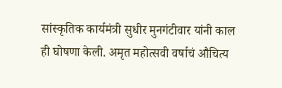सांस्कृतिक कार्यमंत्री सुधीर मुनगंटीवार यांनी काल ही घोषणा केली. अमृत महोत्सवी वर्षाचं औचित्य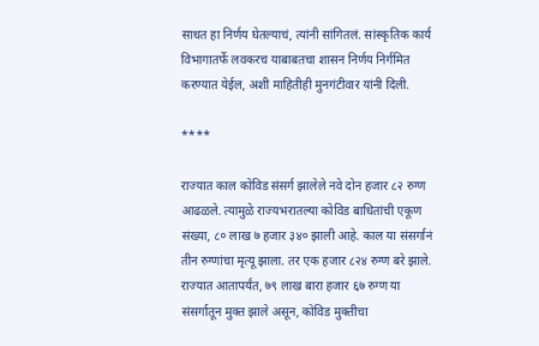साधत हा निर्णय घेतल्याचं, त्यांनी सांगितलं. सांस्कृतिक कार्य विभागातर्फे लवकरच याबाबतचा शासन निर्णय निर्गमित करण्यात येईल, अशी माहितीही मुनगंटीवार यांनी दिली.

****

राज्यात काल कोविड संसर्ग झालेले नवे दोन हजार ८२ रुग्ण आढळले. त्यामुळे राज्यभरातल्या कोविड बाधितांची एकूण संख्या, ८० लाख ७ हजार ३४० झाली आहे. काल या संसर्गानं तीन रुग्णांचा मृत्यू झाला. तर एक हजार ८२४ रुग्ण बरे झाले. राज्यात आतापर्यंत, ७९ लाख बारा हजार ६७ रुग्ण या संसर्गातून मुक्त झाले असून, कोविड मुक्तीचा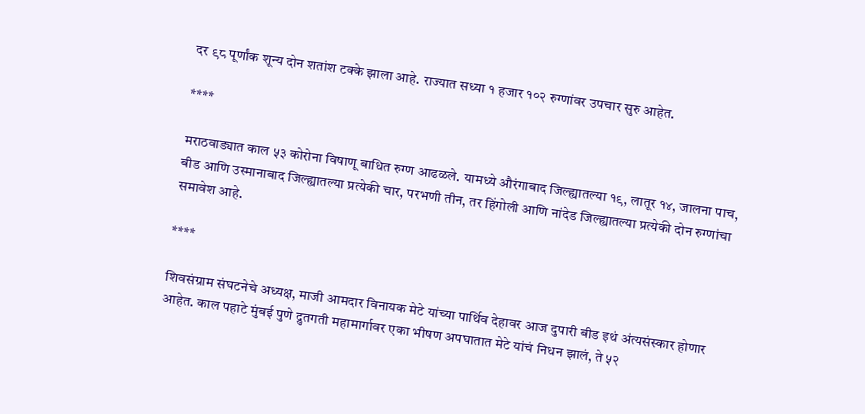दर ९८ पूर्णांक शून्य दोन शतांश टक्के झाला आहे. राज्यात सध्या १ हजार १०२ रुग्णांवर उपचार सुरु आहेत.

****

मराठवाड्यात काल ५३ कोरोना विषाणू बाधित रुग्ण आढळले. यामध्ये औरंगाबाद जिल्ह्यातल्या १९, लातूर १४, जालना पाच, बीड आणि उस्मानाबाद जिल्ह्यातल्या प्रत्येकी चार, परभणी तीन, तर हिंगोली आणि नांदेड जिल्ह्यातल्या प्रत्येकी दोन रुग्णांचा समावेश आहे.

****

शिवसंग्राम संघटनेचे अध्यक्ष, माजी आमदार विनायक मेटे यांच्या पार्थिव देहावर आज दुपारी बीड इथं अंत्यसंस्कार होणार आहेत. काल पहाटे मुंबई पुणे द्रुतगती महामार्गावर एका भीषण अपघातात मेटे यांचं निधन झालं, ते ५२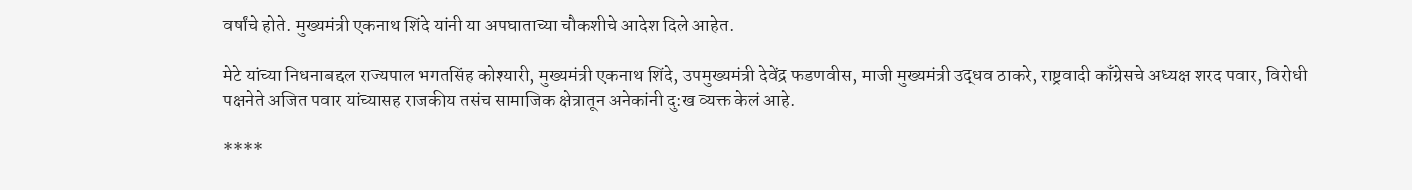वर्षांचे होते. मुख्यमंत्री एकनाथ शिंदे यांनी या अपघाताच्या चौकशीचे आदेश दिले आहेत.

मेटे यांच्या निधनाबद्दल राज्यपाल भगतसिंह कोश्यारी, मुख्यमंत्री एकनाथ शिंदे, उपमुख्यमंत्री देवेंद्र फडणवीस, माजी मुख्यमंत्री उद्धव ठाकरे, राष्ट्रवादी काँग्रेसचे अध्यक्ष शरद पवार, विरोधी पक्षनेते अजित पवार यांच्यासह राजकीय तसंच सामाजिक क्षेत्रातून अनेकांनी दु:ख व्यक्त केलं आहे.

****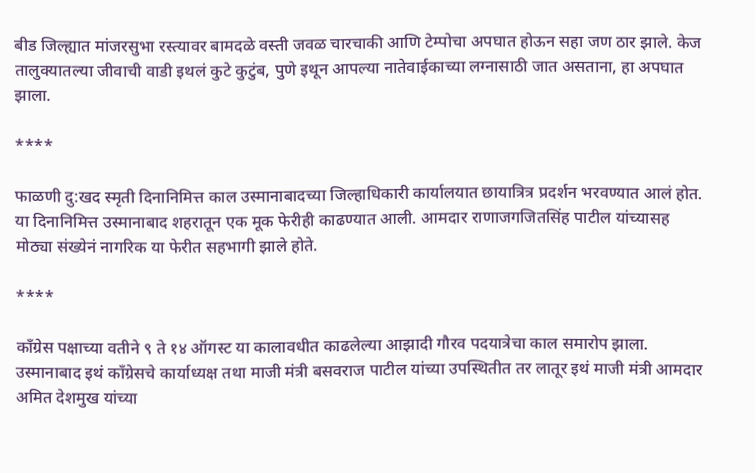बीड जिल्ह्यात मांजरसुभा रस्त्यावर बामदळे वस्ती जवळ चारचाकी आणि टेम्पोचा अपघात होऊन सहा जण ठार झाले. केज तालुक्यातल्या जीवाची वाडी इथलं कुटे कुटुंब, पुणे इथून आपल्या नातेवाईकाच्या लग्नासाठी जात असताना, हा अपघात झाला.

****

फाळणी दु:खद स्मृती दिनानिमित्त काल उस्मानाबादच्या जिल्हाधिकारी कार्यालयात छायात्रित्र प्रदर्शन भरवण्यात आलं होत. या दिनानिमित्त उस्मानाबाद शहरातून एक मूक फेरीही काढण्यात आली. आमदार राणाजगजितसिंह पाटील यांच्यासह मोठ्या संख्येनं नागरिक या फेरीत सहभागी झाले होते.

****

काँग्रेस पक्षाच्या वतीने ९ ते १४ ऑगस्ट या कालावधीत काढलेल्या आझादी गौरव पदयात्रेचा काल समारोप झाला. उस्मानाबाद इथं काँग्रेसचे कार्याध्यक्ष तथा माजी मंत्री बसवराज पाटील यांच्या उपस्थितीत तर लातूर इथं माजी मंत्री आमदार अमित देशमुख यांच्या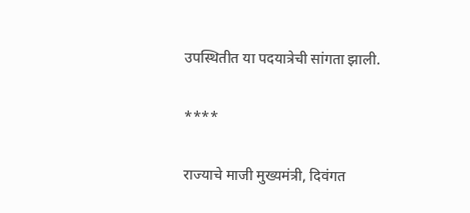उपस्थितीत या पदयात्रेची सांगता झाली.

****

राज्याचे माजी मुख्यमंत्री, दिवंगत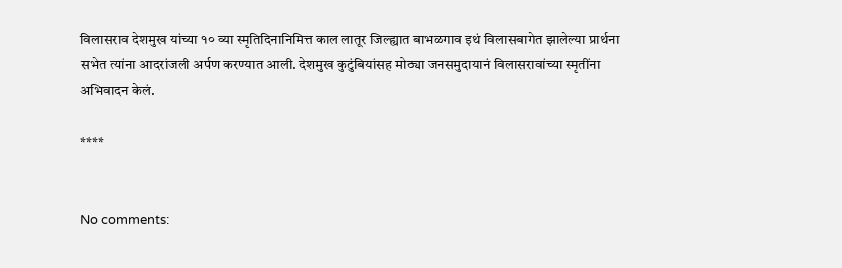विलासराव देशमुख यांच्या १० व्या स्मृतिदिनानिमित्त काल लातूर जिल्ह्यात बाभळगाव इथं विलासबागेत झालेल्या प्रार्थना सभेत त्यांना आदरांजली अर्पण करण्यात आली. देशमुख कुटुंबियांसह मोठ्या जनसमुदायानं विलासरावांच्या स्मृतींना अभिवादन केलं.

****


No comments: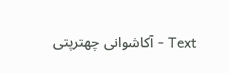Text - آکاشوانی چھترپتی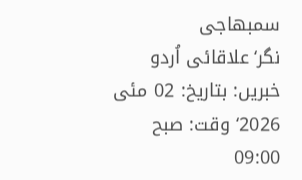سمبھاجی نگر‘علاقائی اُردو خبریں: بتاریخ: 02 مئی 2026‘ وقت: صبح 09:00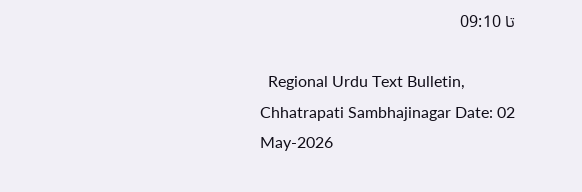تا 09:10

  Regional Urdu Text Bulletin, Chhatrapati Sambhajinagar Date: 02 May-2026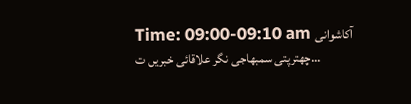Time: 09:00-09:10 am آکاشوانی چھترپتی سمبھاجی نگر علاقائی خبریں ت...